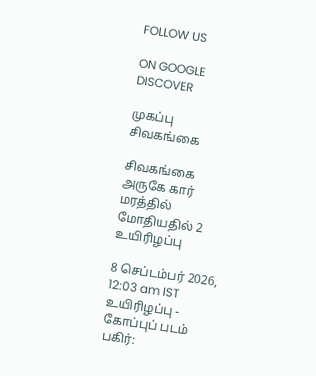FOLLOW US

ON GOOGLE DISCOVER

முகப்பு
சிவகங்கை

சிவகங்கை அருகே கார் மரத்தில் மோதியதில் 2 உயிரிழப்பு

8 செப்டம்பர் 2026, 12:03 am IST
உயிரிழப்பு - கோப்புப் படம்
பகிர்: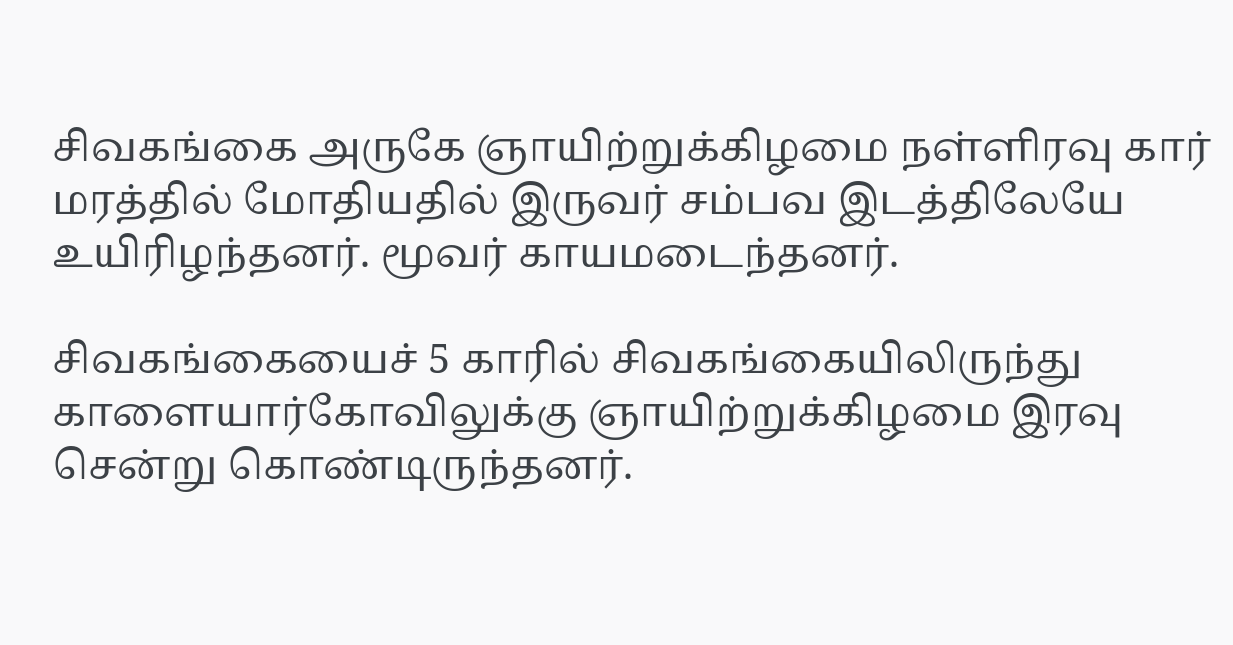சிவகங்கை அருகே ஞாயிற்றுக்கிழமை நள்ளிரவு கார் மரத்தில் மோதியதில் இருவர் சம்பவ இடத்திலேயே உயிரிழந்தனர். மூவர் காயமடைந்தனர்.

சிவகங்கையைச் 5 காரில் சிவகங்கையிலிருந்து காளையார்கோவிலுக்கு ஞாயிற்றுக்கிழமை இரவு சென்று கொண்டிருந்தனர்.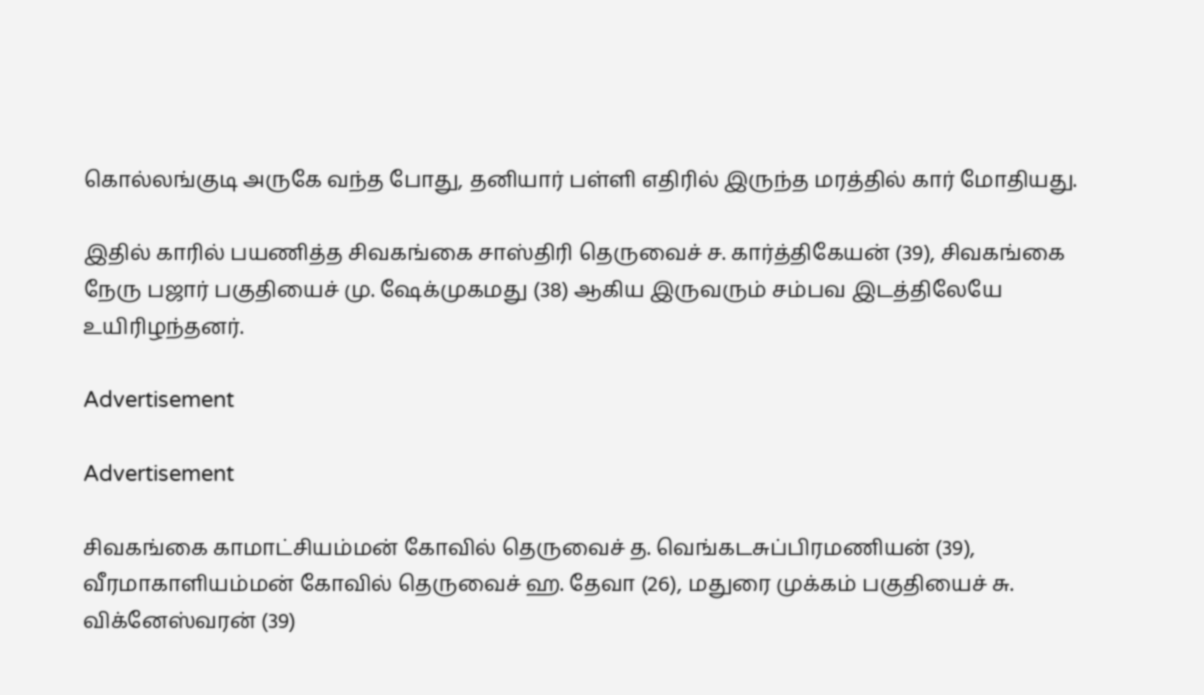கொல்லங்குடி அருகே வந்த போது, தனியார் பள்ளி எதிரில் இருந்த மரத்தில் கார் மோதியது.

இதில் காரில் பயணித்த சிவகங்கை சாஸ்திரி தெருவைச் ச. கார்த்திகேயன் (39), சிவகங்கை நேரு பஜார் பகுதியைச் மு. ஷேக்முகமது (38) ஆகிய இருவரும் சம்பவ இடத்திலேயே உயிரிழந்தனர்.

Advertisement

Advertisement

சிவகங்கை காமாட்சியம்மன் கோவில் தெருவைச் த. வெங்கடசுப்பிரமணியன் (39), வீரமாகாளியம்மன் கோவில் தெருவைச் ஹ. தேவா (26), மதுரை முக்கம் பகுதியைச் சு. விக்னேஸ்வரன் (39)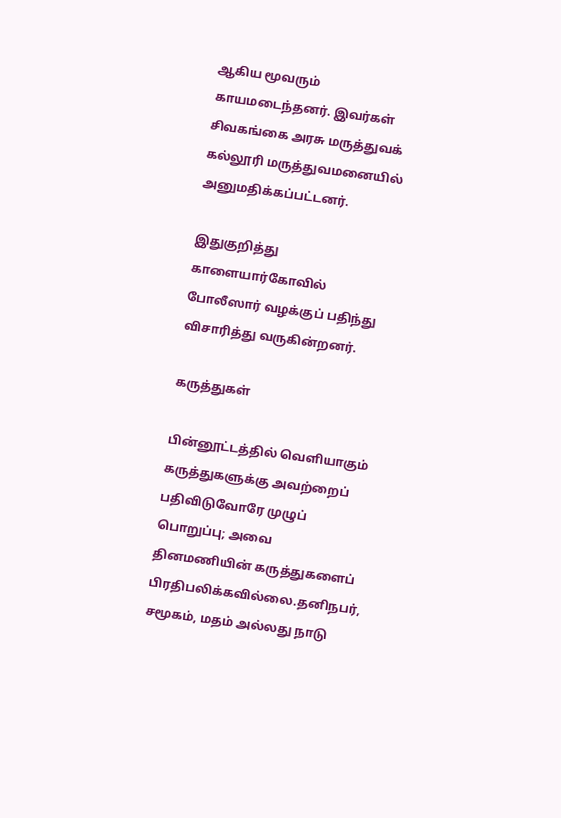ஆகிய மூவரும் காயமடைந்தனர். இவர்கள் சிவகங்கை அரசு மருத்துவக் கல்லூரி மருத்துவமனையில் அனுமதிக்கப்பட்டனர்.

இதுகுறித்து காளையார்கோவில் போலீஸார் வழக்குப் பதிந்து விசாரித்து வருகின்றனர்.

கருத்துகள்

பின்னூட்டத்தில் வெளியாகும் கருத்துகளுக்கு அவற்றைப் பதிவிடுவோரே முழுப் பொறுப்பு; அவை தினமணியின் கருத்துகளைப் பிரதிபலிக்கவில்லை.தனிநபர், சமூகம், மதம் அல்லது நாடு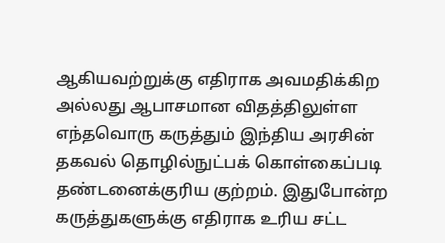ஆகியவற்றுக்கு எதிராக அவமதிக்கிற அல்லது ஆபாசமான விதத்திலுள்ள எந்தவொரு கருத்தும் இந்திய அரசின் தகவல் தொழில்நுட்பக் கொள்கைப்படி தண்டனைக்குரிய குற்றம். இதுபோன்ற கருத்துகளுக்கு எதிராக உரிய சட்ட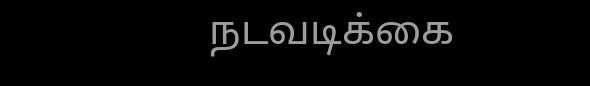நடவடிக்கை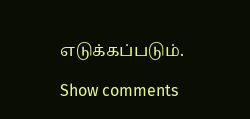எடுக்கப்படும்.

Show comments